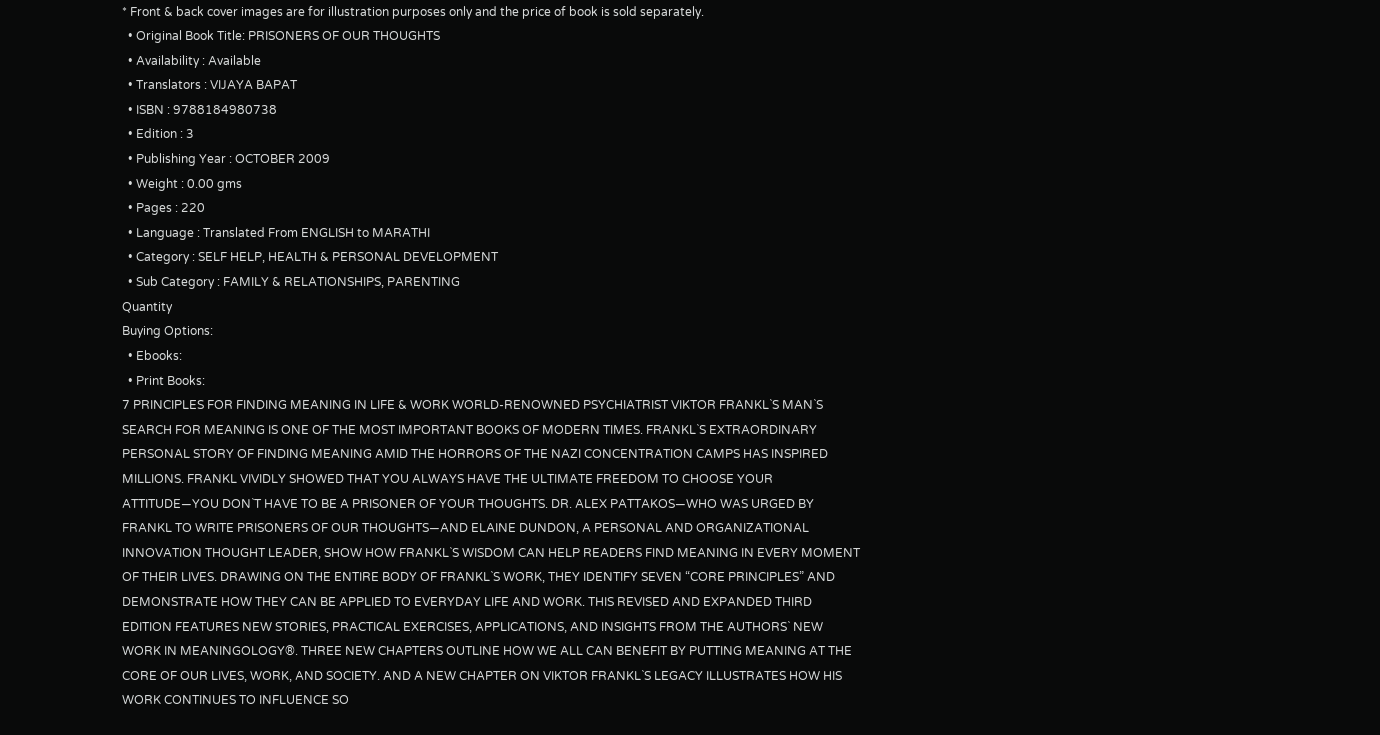* Front & back cover images are for illustration purposes only and the price of book is sold separately.
  • Original Book Title: PRISONERS OF OUR THOUGHTS
  • Availability : Available
  • Translators : VIJAYA BAPAT
  • ISBN : 9788184980738
  • Edition : 3
  • Publishing Year : OCTOBER 2009
  • Weight : 0.00 gms
  • Pages : 220
  • Language : Translated From ENGLISH to MARATHI
  • Category : SELF HELP, HEALTH & PERSONAL DEVELOPMENT
  • Sub Category : FAMILY & RELATIONSHIPS, PARENTING
Quantity
Buying Options:
  • Ebooks:
  • Print Books:
7 PRINCIPLES FOR FINDING MEANING IN LIFE & WORK WORLD-RENOWNED PSYCHIATRIST VIKTOR FRANKL`S MAN`S SEARCH FOR MEANING IS ONE OF THE MOST IMPORTANT BOOKS OF MODERN TIMES. FRANKL`S EXTRAORDINARY PERSONAL STORY OF FINDING MEANING AMID THE HORRORS OF THE NAZI CONCENTRATION CAMPS HAS INSPIRED MILLIONS. FRANKL VIVIDLY SHOWED THAT YOU ALWAYS HAVE THE ULTIMATE FREEDOM TO CHOOSE YOUR ATTITUDE—YOU DON`T HAVE TO BE A PRISONER OF YOUR THOUGHTS. DR. ALEX PATTAKOS—WHO WAS URGED BY FRANKL TO WRITE PRISONERS OF OUR THOUGHTS—AND ELAINE DUNDON, A PERSONAL AND ORGANIZATIONAL INNOVATION THOUGHT LEADER, SHOW HOW FRANKL`S WISDOM CAN HELP READERS FIND MEANING IN EVERY MOMENT OF THEIR LIVES. DRAWING ON THE ENTIRE BODY OF FRANKL`S WORK, THEY IDENTIFY SEVEN “CORE PRINCIPLES” AND DEMONSTRATE HOW THEY CAN BE APPLIED TO EVERYDAY LIFE AND WORK. THIS REVISED AND EXPANDED THIRD EDITION FEATURES NEW STORIES, PRACTICAL EXERCISES, APPLICATIONS, AND INSIGHTS FROM THE AUTHORS` NEW WORK IN MEANINGOLOGY®. THREE NEW CHAPTERS OUTLINE HOW WE ALL CAN BENEFIT BY PUTTING MEANING AT THE CORE OF OUR LIVES, WORK, AND SOCIETY. AND A NEW CHAPTER ON VIKTOR FRANKL`S LEGACY ILLUSTRATES HOW HIS WORK CONTINUES TO INFLUENCE SO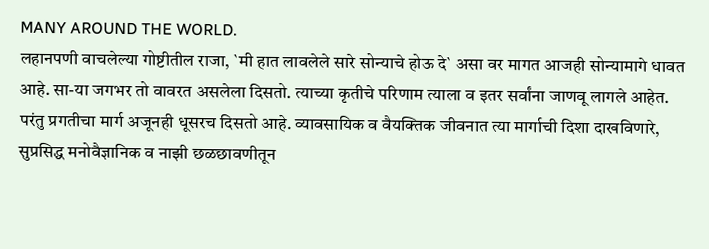MANY AROUND THE WORLD.
लहानपणी वाचलेल्या गोष्टीतील राजा, `मी हात लावलेले सारे सोन्याचे होऊ दे` असा वर मागत आजही सोन्यामागे धावत आहे. सा-या जगभर तो वावरत असलेला दिसतो. त्याच्या कृतीचे परिणाम त्याला व इतर सर्वांना जाणवू लागले आहेत. परंतु प्रगतीचा मार्ग अजूनही धूसरच दिसतो आहे. व्यावसायिक व वैयक्तिक जीवनात त्या मार्गाची दिशा दाखविणारे, सुप्रसिद्ध मनोवैज्ञानिक व नाझी छळछावणीतून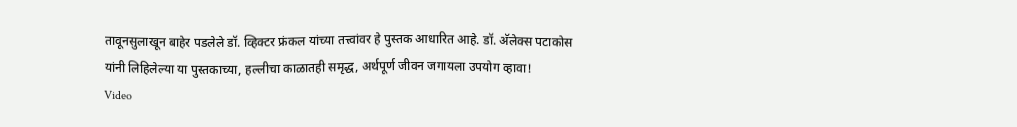तावूनसुलाखून बाहेर पडलेले डॉ. व्हिक्टर फ्रंकल यांच्या तत्त्वांवर हे पुस्तक आधारित आहे. डॉ. अ‍ॅलेक्स पटाकोस यांनी लिहिलेल्या या पुस्तकाच्या, हल्लीचा काळातही समृद्ध, अर्थपूर्ण जीवन जगायला उपयोग व्हावा!
Video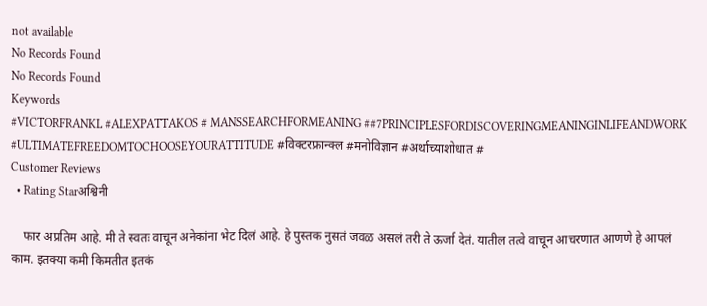not available
No Records Found
No Records Found
Keywords
#VICTORFRANKL #ALEXPATTAKOS # MANSSEARCHFORMEANING ##7PRINCIPLESFORDISCOVERINGMEANINGINLIFEANDWORK #ULTIMATEFREEDOMTOCHOOSEYOURATTITUDE #विक्टरफ्रान्क्ल #मनोविज्ञान #अर्थाच्याशोधात #
Customer Reviews
  • Rating Starअश्विनी

    फार अप्रतिम आहे. मी ते स्वतः वाचून अनेकांना भेट दिलं आहे. हे पुस्तक नुसतं जवळ असलं तरी ते ऊर्जा देतं. यातील तत्वे वाचून आचरणात आणणे हे आपलं काम. इतक्या कमी किमतीत इतकं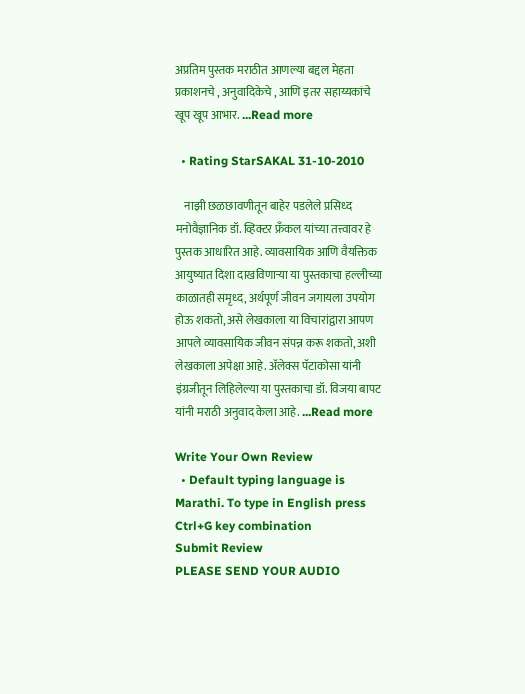अप्रतिम पुस्तक मराठीत आणल्या बद्दल मेहता प्रकाशनचे , अनुवादिकेचे , आणि इतर सहाय्यकांचे खूप खूप आभार. ...Read more

  • Rating StarSAKAL 31-10-2010

    नाझी छळछावणीतून बाहेर पडलेले प्रसिध्द मनोवैज्ञानिक डॉ. व्हिक्टर फ्रँकल यांच्या तत्त्वावर हे पुस्तक आधारित आहे. व्यावसायिक आणि वैयक्तिक आयुष्यात दिशा दाखविणाऱ्या या पुस्तकाचा हल्लीच्या काळातही समृध्द, अर्थपूर्ण जीवन जगायला उपयोग होऊ शकतो, असे लेखकाला या विचारांद्वारा आपण आपले व्यावसायिक जीवन संपन्न करू शकतो, अशी लेखकाला अपेक्षा आहे. अ‍ॅलेक्स पॅटाकोसा यांनी इंग्रजीतून लिहिलेल्या या पुस्तकाचा डॉ. विजया बापट यांनी मराठी अनुवाद केला आहे. ...Read more

Write Your Own Review
  • Default typing language is Marathi. To type in English press Ctrl+G key combination
Submit Review
PLEASE SEND YOUR AUDIO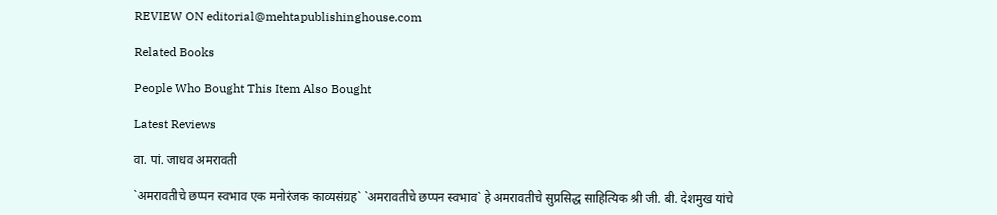REVIEW ON editorial@mehtapublishinghouse.com

Related Books

People Who Bought This Item Also Bought

Latest Reviews

वा. पां. जाधव अमरावती

`अमरावतीचे छप्पन स्वभाव एक मनोरंजक काव्यसंग्रह` `अमरावतीचे छप्पन स्वभाव` हे अमरावतीचे सुप्रसिद्ध साहित्यिक श्री जी. बी. देशमुख यांचे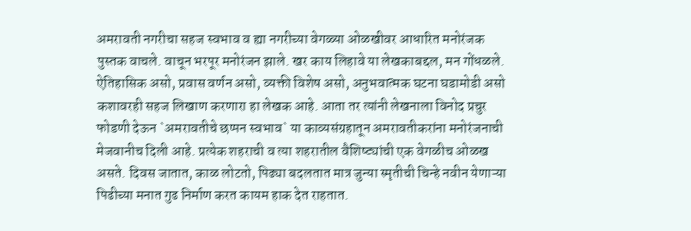अमरावती नगरीचा सहज स्वभाव व ह्या नगरीच्या वेगळ्या ओळखीवर आधारित मनोरंजक पुस्तक वाचले. वाचून भरपूर मनोरंजन झाले. खर काय लिहावे या लेखकाबद्दल, मन गोंधळले. ऐतिहासिक असो, प्रवास वर्णन असो, व्यक्ती विशेष असो, अनुभवात्मक घटना घडामोडी असो कशावरही सहज लिखाण करणारा हा लेखक आहे. आता तर त्यांनी लेखनाला विनोद प्रचुर फोडणी देऊन `अमरावतीचे छप्पन स्वभाव` या काव्यसंग्रहातून अमरावतीकरांना मनोरंजनाची मेजवानीच दिली आहे. प्रत्येक शहराची व त्या शहरातील वैशिष्ट्यांची एक वेगळीच ओळख असते. दिवस जातात, काळ लोटतो, पिढ्या बदलतात मात्र जुन्या स्मृतीची चिन्हे नवीन येणाऱ्या पिढीच्या मनात गुढ निर्माण करत कायम हाक देत राहतात.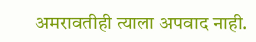अमरावतीही त्याला अपवाद नाही.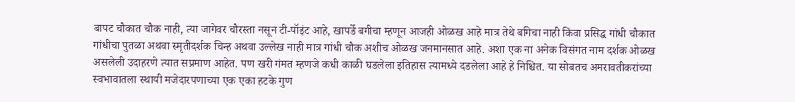बापट चौकात चौक नाही, त्या जागेवर चौरस्ता नसून टी-पॉइंट आहे, खापर्डे बगीचा म्हणून आजही ओळख आहे मात्र तेथे बगिचा नाही किंवा प्रसिद्ध गांधी चौकात गांधीचा पुतळा अथवा स्मृतीदर्शक चिन्ह अथवा उल्लेख नाही मात्र गांधी चौक अशीच ओळख जनमानसात आहे. अशा एक ना अनेक विसंगत नाम दर्शक ओळख असलेली उदाहरणे त्यात सप्रमाण आहेत. पण खरी गंमत म्हणजे कधी काळी घडलेला इतिहास त्यामध्ये दडलेला आहे हे निश्चित. या सोबतच अमरावतीकरांच्या स्वभावातला स्थायी मजेदारपणाच्या एक एका हटके गुण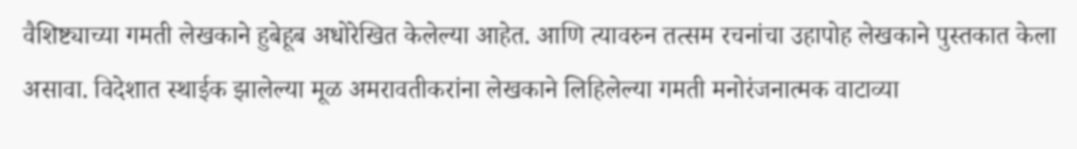वैशिष्ट्याच्या गमती लेखकाने हुबेहूब अधोरेखित केलेल्या आहेत. आणि त्यावरुन तत्सम रचनांचा उहापोह लेखकाने पुस्तकात केला असावा. विदेशात स्थाईक झालेल्या मूळ अमरावतीकरांना लेखकाने लिहिलेल्या गमती मनोरंजनात्मक वाटाव्या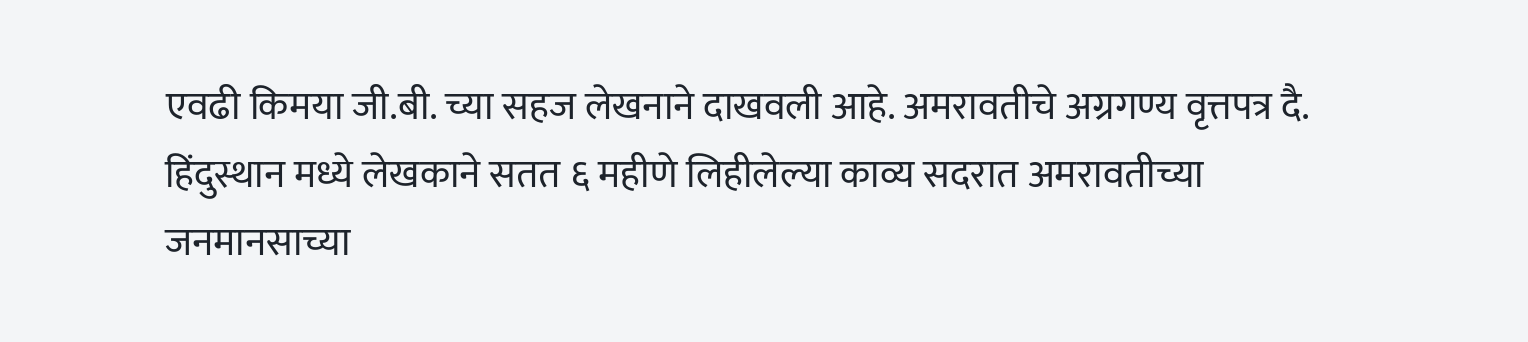एवढी किमया जी.बी. च्या सहज लेखनाने दाखवली आहे. अमरावतीचे अग्रगण्य वृत्तपत्र दै. हिंदुस्थान मध्ये लेखकाने सतत ६ महीणे लिहीलेल्या काव्य सदरात अमरावतीच्या जनमानसाच्या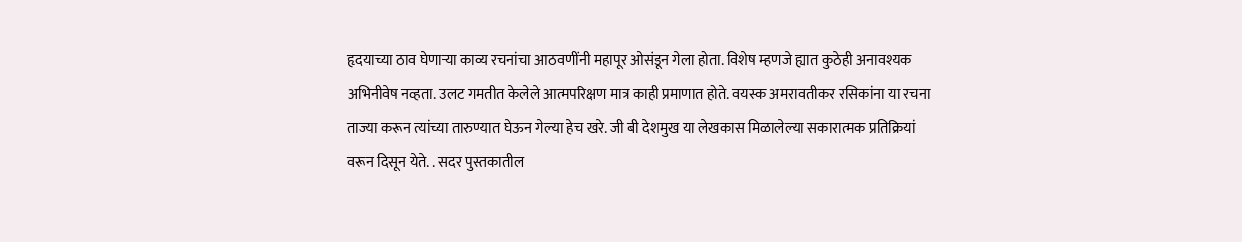हृदयाच्या ठाव घेणाऱ्या काव्य रचनांचा आठवणींनी महापूर ओसंडून गेला होता. विशेष म्हणजे ह्यात कुठेही अनावश्यक अभिनीवेष नव्हता. उलट गमतीत केलेले आत्मपरिक्षण मात्र काही प्रमाणात होते. वयस्क अमरावतीकर रसिकांना या रचना ताज्या करून त्यांच्या तारुण्यात घेऊन गेल्या हेच खरे. जी बी देशमुख या लेखकास मिळालेल्या सकारात्मक प्रतिक्रियां वरून दिसून येते. . सदर पुस्तकातील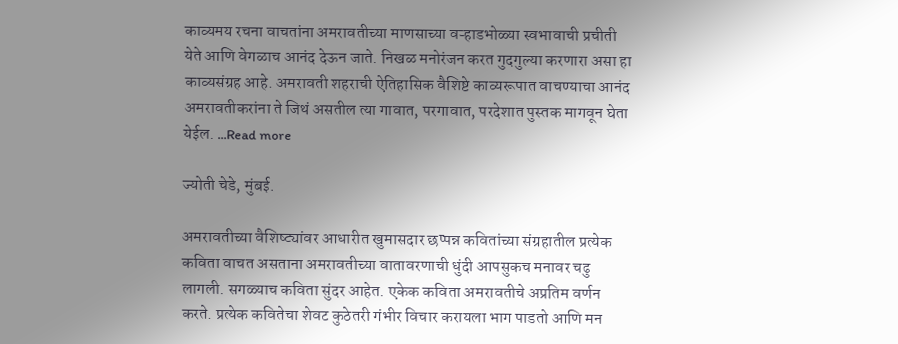काव्यमय रचना वाचतांना अमरावतीच्या माणसाच्या वऱ्हाडभोळ्या स्वभावाची प्रचीती येते आणि वेगळाच आनंद देऊन जाते. निखळ मनोरंजन करत गुदगुल्या करणारा असा हा काव्यसंग्रह आहे. अमरावती शहराची ऐतिहासिक वैशिष्टे काव्यरूपात वाचण्याचा आनंद अमरावतीकरांना ते जिथं असतील त्या गावात, परगावात, परदेशात पुस्तक मागवून घेता येईल. ...Read more

ज्योती चेडे, मुंबई.

अमरावतीच्या वैशिष्ट्यांवर आधारीत खुमासदार छप्पन्न कवितांच्या संग्रहातील प्रत्येक कविता वाचत असताना अमरावतीच्या वातावरणाची धुंदी आपसुकच मनावर चढु लागली. सगळ्याच कविता सुंदर आहेत. एकेक कविता अमरावतीचे अप्रतिम वर्णन करते. प्रत्येक कवितेचा शेवट कुठेतरी गंभीर विचार करायला भाग पाडतो आणि मन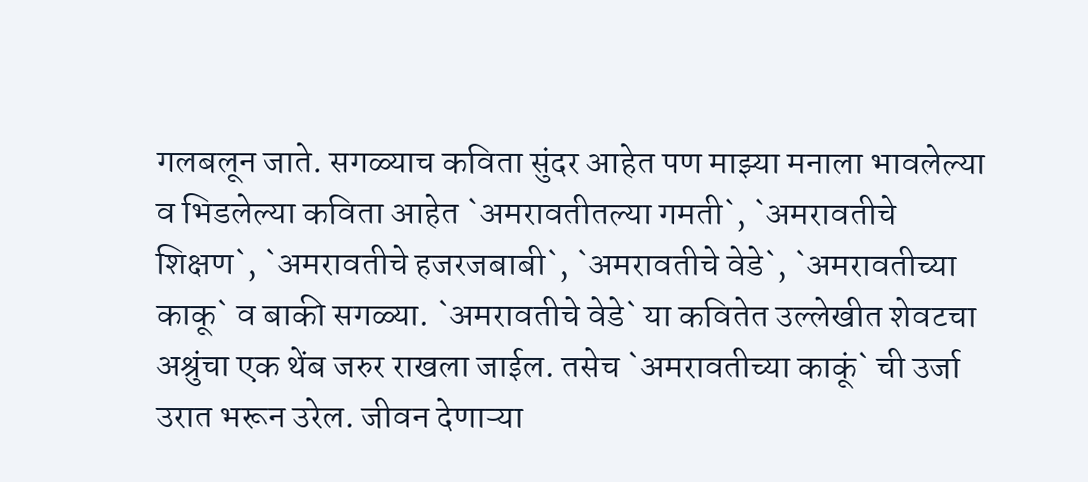गलबलून जाते. सगळ्याच कविता सुंदर आहेत पण माझ्या मनाला भावलेल्या व भिडलेल्या कविता आहेत `अमरावतीतल्या गमती`, `अमरावतीचे शिक्षण`, `अमरावतीचे हजरजबाबी`, `अमरावतीचे वेडे`, `अमरावतीच्या काकू` व बाकी सगळ्या. `अमरावतीचे वेडे` या कवितेत उल्लेखीत शेवटचा अश्रुंचा एक थेंब जरुर राखला जाईल. तसेच `अमरावतीच्या काकूं` ची उर्जा उरात भरून उरेल. जीवन देणाऱ्या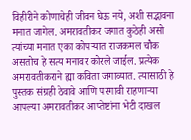विहीरीने कोणाचेही जीवन घेऊ नये, अशी सद्भावना मनात जागेल. अमरावतीकर जगात कुठेही असो त्यांच्या मनात एका कोपऱ्यात राजकमल चौक असतोच हे सत्य मनावर कोरले जाईल. प्रत्येक अमरावतीकराने ह्या कविता जगाव्यात. त्यासाठी हे पुस्तक संग्रही ठेवावे आणि परगावी राहणाऱ्या आपल्या अमरावतीकर आप्तेष्टांना भेटी दाखल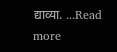द्याव्या. ...Read more